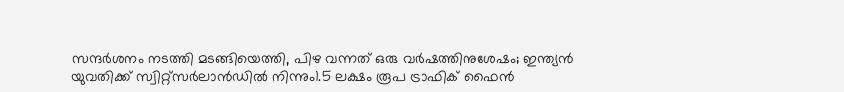സന്ദർശനം നടത്തി മടങ്ങിയെത്തി, പിഴ വന്നത് ഒരു വർഷത്തിനുശേഷം; ഇന്ത്യൻ യുവതിക്ക് സ്വിറ്റ്സർലാൻഡിൽ നിന്നും1.5 ലക്ഷം രൂപ ട്രാഫിക് ഫൈൻ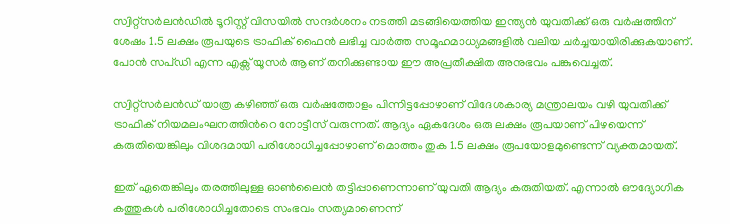സ്വിറ്റ്സർലൻഡിൽ ടൂറിസ്റ്റ് വിസയിൽ സന്ദർശനം നടത്തി മടങ്ങിയെത്തിയ ഇന്ത്യൻ യുവതിക്ക് ഒരു വർഷത്തിന് ശേഷം 1.5 ലക്ഷം രൂപയുടെ ട്രാഫിക് ഫൈൻ ലഭിച്ച വാർത്ത സമൂഹമാധ്യമങ്ങളിൽ വലിയ ചർച്ചയായിരിക്കുകയാണ്. പോൻ സപ്ഡി എന്ന എക്സ് യൂസർ ആണ് തനിക്കുണ്ടായ ഈ അപ്രതീക്ഷിത അനുഭവം പങ്കുവെച്ചത്.

സ്വിറ്റ്സർലൻഡ് യാത്ര കഴിഞ്ഞ് ഒരു വർഷത്തോളം പിന്നിട്ടപ്പോഴാണ് വിദേശകാര്യ മന്ത്രാലയം വഴി യുവതിക്ക് ട്രാഫിക് നിയമലംഘനത്തിന്‍റെ നോട്ടീസ് വരുന്നത്. ആദ്യം ഏകദേശം ഒരു ലക്ഷം രൂപയാണ് പിഴയെന്ന് കരുതിയെങ്കിലും വിശദമായി പരിശോധിച്ചപ്പോഴാണ് മൊത്തം തുക 1.5 ലക്ഷം രൂപയോളമുണ്ടെന്ന് വ്യക്തമായത്.

ഇത് ഏതെങ്കിലും തരത്തിലുള്ള ഓൺലൈൻ തട്ടിപ്പാണെന്നാണ് യുവതി ആദ്യം കരുതിയത്. എന്നാൽ ഔദ്യോഗിക കത്തുകൾ പരിശോധിച്ചതോടെ സംഭവം സത്യമാണെന്ന്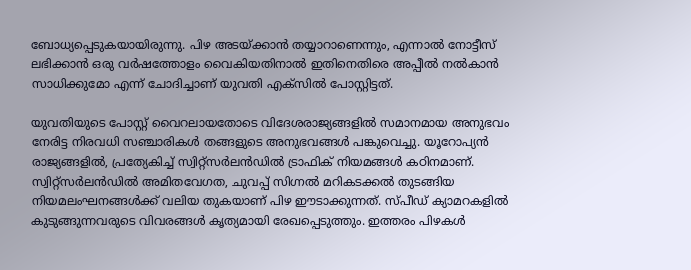ബോധ്യപ്പെടുകയായിരുന്നു. പിഴ അടയ്ക്കാൻ തയ്യാറാണെന്നും, എന്നാൽ നോട്ടീസ് ലഭിക്കാൻ ഒരു വർഷത്തോളം വൈകിയതിനാൽ ഇതിനെതിരെ അപ്പീൽ നൽകാൻ സാധിക്കുമോ എന്ന് ചോദിച്ചാണ് യുവതി എക്സിൽ പോസ്റ്റിട്ടത്.

യുവതിയുടെ പോസ്റ്റ് വൈറലായതോടെ വിദേശരാജ്യങ്ങളിൽ സമാനമായ അനുഭവം നേരിട്ട നിരവധി സഞ്ചാരികൾ തങ്ങളുടെ അനുഭവങ്ങൾ പങ്കുവെച്ചു. യൂറോപ്യൻ രാജ്യങ്ങളിൽ, പ്രത്യേകിച്ച് സ്വിറ്റ്സർലൻഡിൽ ട്രാഫിക് നിയമങ്ങൾ കഠിനമാണ്. സ്വിറ്റ്സർലൻഡിൽ അമിതവേഗത, ചുവപ്പ് സിഗ്നൽ മറികടക്കൽ തുടങ്ങിയ നിയമലംഘനങ്ങൾക്ക് വലിയ തുകയാണ് പിഴ ഈടാക്കുന്നത്. സ്പീഡ് ക്യാമറകളിൽ കുടുങ്ങുന്നവരുടെ വിവരങ്ങൾ കൃത്യമായി രേഖപ്പെടുത്തും. ഇത്തരം പിഴകൾ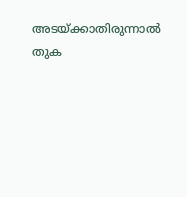അടയ്ക്കാതിരുന്നാൽ തുക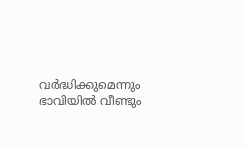വർദ്ധിക്കുമെന്നും ഭാവിയിൽ വീണ്ടും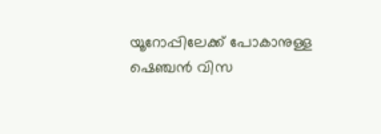യൂറോപ്പിലേക്ക് പോകാനുള്ള ഷെഞ്ചൻ വിസ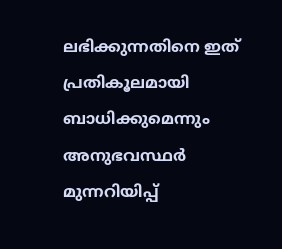ലഭിക്കുന്നതിനെ ഇത് പ്രതികൂലമായി ബാധിക്കുമെന്നും അനുഭവസ്ഥർ മുന്നറിയിപ്പ്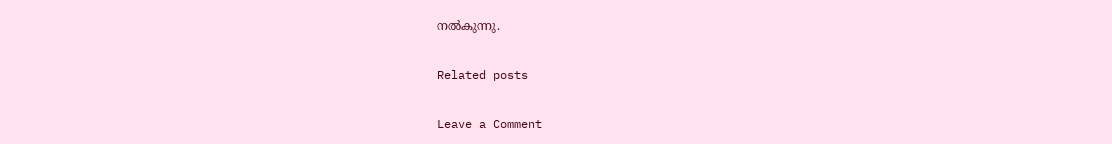നൽകുന്നു.

Related posts

Leave a Comment